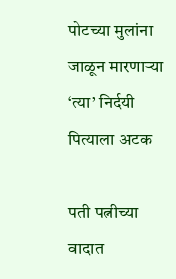पोटच्या मुलांना जाळून मारणाऱ्या ‘त्या’ निर्दयी पित्याला अटक

पती पत्नीच्या वादात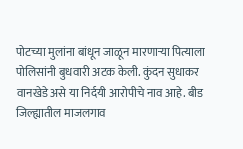पोटच्या मुलांना बांधून जाळून मारणाऱ्या पित्याला पोलिसांनी बुधवारी अटक केली. कुंदन सुधाकर वानखेडे असे या निर्दयी आरोपीचे नाव आहे. बीड जिल्ह्यातील माजलगाव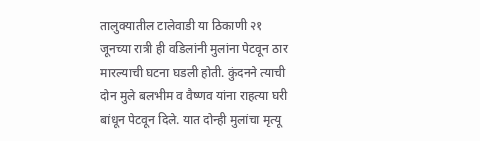तालुक्यातील टालेवाडी या ठिकाणी २१ जूनच्या रात्री ही वडिलांनी मुलांना पेटवून ठार मारल्याची घटना घडली होती. कुंदनने त्याची दोन मुले बलभीम व वैष्णव यांना राहत्या घरी बांधून पेटवून दिले. यात दोन्ही मुलांचा मृत्यू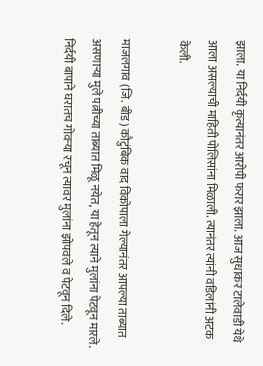झाला. या निर्दयी कृत्यानंतर आरोपी फरार झाला. आज सुधाकर टालेवाडी येथे आला असल्याची माहिती पोलिसांना मिळाली. त्यानंतर त्यांनी वडिलांनी अटक केली.

माजलगाव (जि. बीड) कौटुंबिक वाद विकोपाला गेल्यानंतर आपल्या ताब्यात असणाऱ्या मुले पत्नीच्या ताब्यात मिळू नयेत, या हेतून त्याने मुलांना पेटवून मारले. निर्दयी बापाने घरातच गोवऱ्या रचून त्यावर मुलांना झोपवले व पेटवून दिले.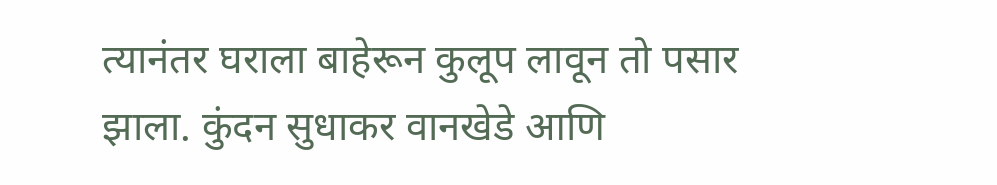त्यानंतर घराला बाहेरून कुलूप लावून तो पसार झाला. कुंदन सुधाकर वानखेडे आणि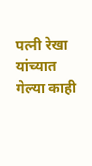पत्नी रेखा यांच्यात गेल्या काही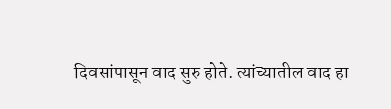दिवसांपासून वाद सुरु होते. त्यांच्यातील वाद हा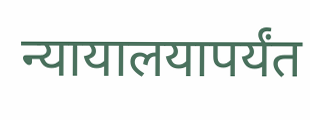न्यायालयापर्यंत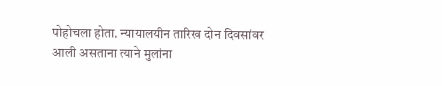पोहोचला होता. न्यायालयीन तारिख दोन दिवसांवर आली असताना त्याने मुलांना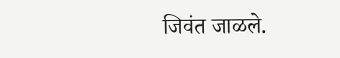जिवंत जाळले.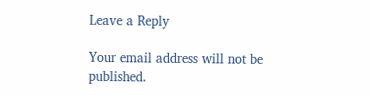Leave a Reply

Your email address will not be published.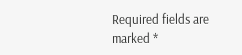Required fields are marked *